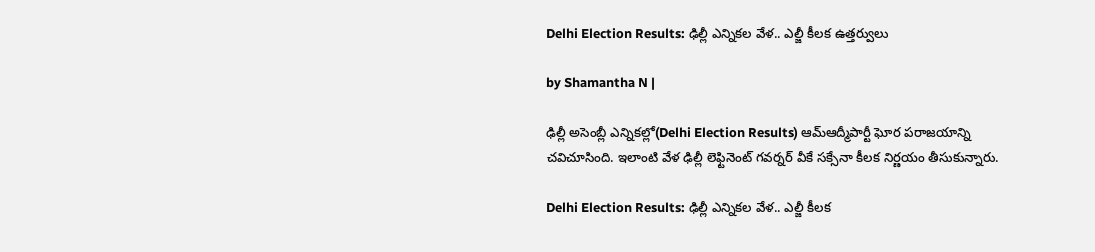Delhi Election Results: ఢిల్లీ ఎన్నికల వేళ.. ఎల్జీ కీలక ఉత్తర్వులు

by Shamantha N |

ఢిల్లీ అసెంబ్లీ ఎన్నికల్లో(Delhi Election Results) ఆమ్‌ఆద్మీపార్టీ ఘోర పరాజయాన్ని చవిచూసింది. ఇలాంటి వేళ ఢిల్లీ లెఫ్టినెంట్ గవర్నర్ వీకే సక్సేనా కీలక నిర్ణయం తీసుకున్నారు.

Delhi Election Results: ఢిల్లీ ఎన్నికల వేళ.. ఎల్జీ కీలక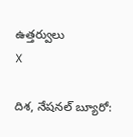ఉత్తర్వులు
X

దిశ, నేషనల్ బ్యూరో: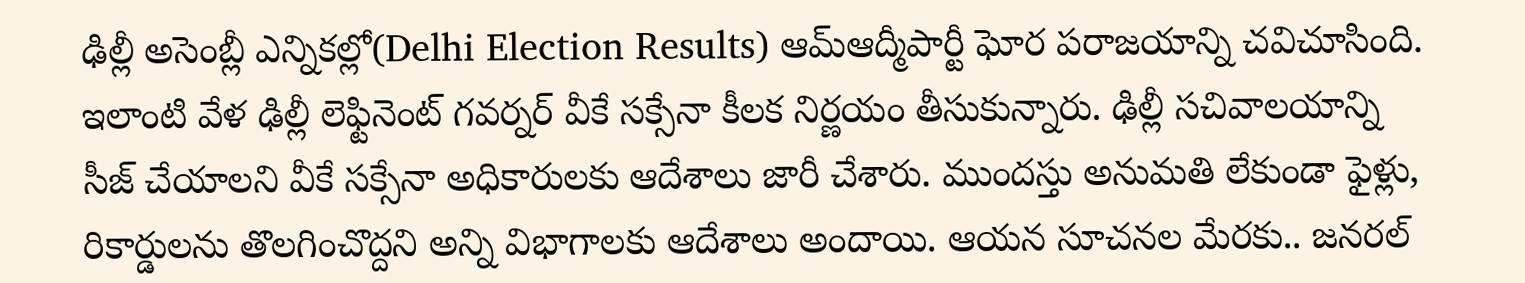ఢిల్లీ అసెంబ్లీ ఎన్నికల్లో(Delhi Election Results) ఆమ్‌ఆద్మీపార్టీ ఘోర పరాజయాన్ని చవిచూసింది. ఇలాంటి వేళ ఢిల్లీ లెఫ్టినెంట్ గవర్నర్ వీకే సక్సేనా కీలక నిర్ణయం తీసుకున్నారు. ఢిల్లీ సచివాలయాన్ని సీజ్‌ చేయాలని వీకే సక్సేనా అధికారులకు ఆదేశాలు జారీ చేశారు. ముందస్తు అనుమతి లేకుండా ఫైళ్లు, రికార్డులను తొలగించొద్దని అన్ని విభాగాలకు ఆదేశాలు అందాయి. ఆయన సూచనల మేరకు.. జనరల్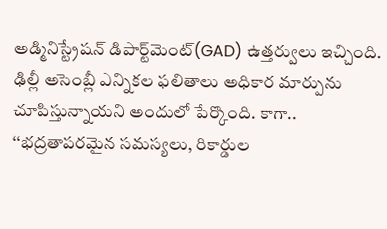అడ్మినిస్ట్రేషన్ డిపార్ట్‌మెంట్(GAD) ఉత్తర్వులు ఇచ్చింది. ఢిల్లీ అసెంబ్లీ ఎన్నికల ఫలితాలు అధికార మార్పును చూపిస్తున్నాయని అందులో పేర్కొంది. కాగా.. ‘‘భద్రతాపరమైన సమస్యలు, రికార్డుల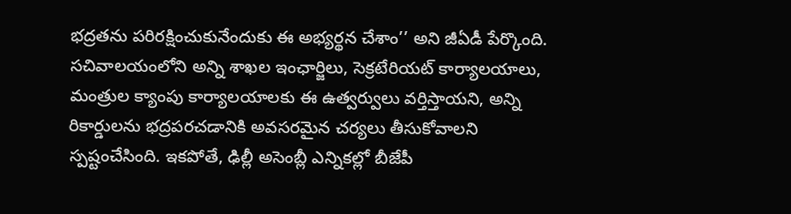భద్రతను పరిరక్షించుకునేందుకు ఈ అభ్యర్థన చేశాం’’ అని జీఏడీ పేర్కొంది. సచివాలయంలోని అన్ని శాఖల ఇంఛార్జిలు, సెక్రటేరియట్ కార్యాలయాలు, మంత్రుల క్యాంపు కార్యాలయాలకు ఈ ఉత్వర్వులు వర్తిస్తాయని, అన్ని రికార్డులను భద్రపరచడానికి అవసరమైన చర్యలు తీసుకోవాలని స్పష్టంచేసింది. ఇకపోతే, ఢిల్లీ అసెంబ్లీ ఎన్నికల్లో బీజేపీ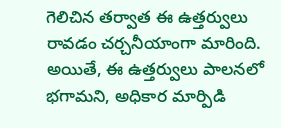గెలిచిన తర్వాత ఈ ఉత్తర్వులు రావడం చర్చనీయాంగా మారింది. అయితే, ఈ ఉత్తర్వులు పాలనలో భగామని, అధికార మార్పిడి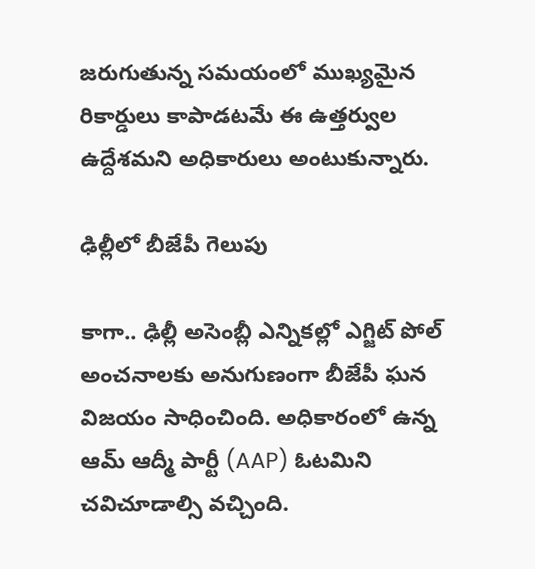జరుగుతున్న సమయంలో ముఖ్యమైన రికార్డులు కాపాడటమే ఈ ఉత్తర్వుల ఉద్దేశమని అధికారులు అంటుకున్నారు.

ఢిల్లీలో బీజేపీ గెలుపు

కాగా.. ఢిల్లీ అసెంబ్లీ ఎన్నికల్లో ఎగ్జిట్ పోల్ అంచనాలకు అనుగుణంగా బీజేపీ ఘన విజయం సాధించింది. అధికారంలో ఉన్న ఆమ్‌ ఆద్మీ పార్టీ (AAP) ఓటమిని చవిచూడాల్సి వచ్చింది.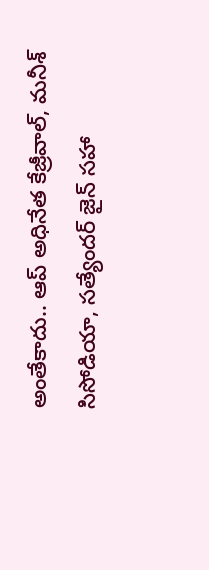అంతేకాదు.. ఆప్‌ అధినేత కేజ్రీవాల్‌, మనీశ్ సిసోడియా, సత్యేందర్ జైన్ సహా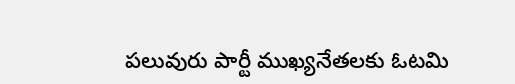పలువురు పార్టీ ముఖ్యనేతలకు ఓటమి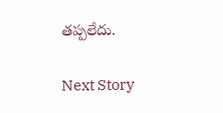తప్పలేదు.

Next Story